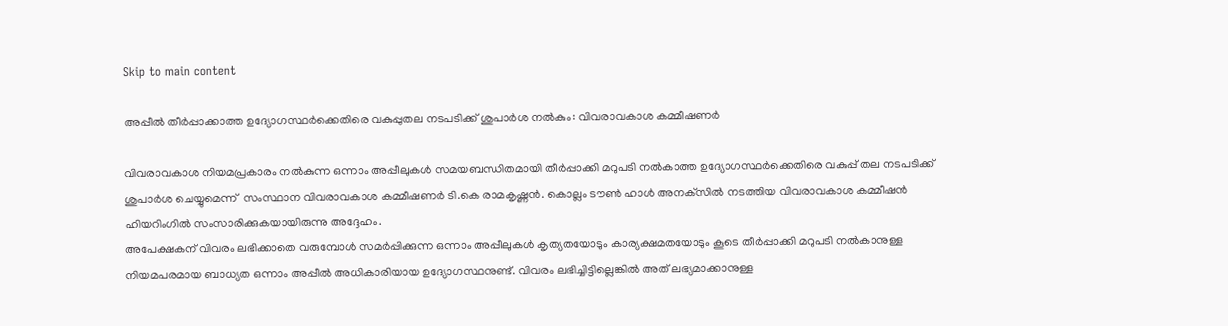Skip to main content

അപ്പീല്‍ തീര്‍പ്പാക്കാത്ത ഉദ്യോഗസ്ഥര്‍ക്കെതിരെ വകുപ്പുതല നടപടിക്ക് ശുപാര്‍ശ നല്‍കും: വിവരാവകാശ കമ്മീഷണര്‍

വിവരാവകാശ നിയമപ്രകാരം നല്‍കുന്ന ഒന്നാം അപ്പീലുകള്‍ സമയബന്ധിതമായി തീര്‍പ്പാക്കി മറുപടി നല്‍കാത്ത ഉദ്യോഗസ്ഥര്‍ക്കെതിരെ വകുപ്പ് തല നടപടിക്ക് ശുപാര്‍ശ ചെയ്യുമെന്ന്  സംസ്ഥാന വിവരാവകാശ കമ്മീഷണര്‍ ടി.കെ രാമകൃഷ്ണന്‍. കൊല്ലം ടൗണ്‍ ഹാള്‍ അനക്‌സില്‍ നടത്തിയ വിവരാവകാശ കമ്മീഷന്‍  ഹിയറിംഗില്‍ സംസാരിക്കുകയായിരുന്നു അദ്ദേഹം.
അപേക്ഷകന് വിവരം ലഭിക്കാതെ വരുമ്പോള്‍ സമര്‍പ്പിക്കുന്ന ഒന്നാം അപ്പീലുകള്‍ കൃത്യതയോടും കാര്യക്ഷമതയോടും കൂടെ തീര്‍പ്പാക്കി മറുപടി നല്‍കാനുള്ള നിയമപരമായ ബാധ്യത ഒന്നാം അപ്പീല്‍ അധികാരിയായ ഉദ്യോഗസ്ഥനുണ്ട്. വിവരം ലഭിച്ചിട്ടില്ലെങ്കില്‍ അത് ലഭ്യമാക്കാനുള്ള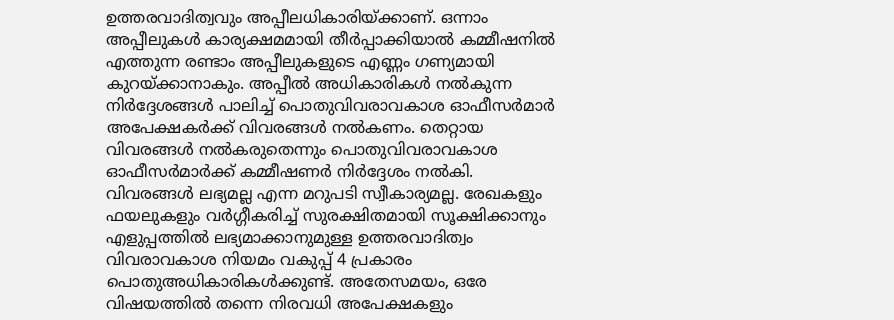ഉത്തരവാദിത്വവും അപ്പീലധികാരിയ്ക്കാണ്. ഒന്നാം അപ്പീലുകള്‍ കാര്യക്ഷമമായി തീര്‍പ്പാക്കിയാല്‍ കമ്മീഷനില്‍ എത്തുന്ന രണ്ടാം അപ്പീലുകളുടെ എണ്ണം ഗണ്യമായി കുറയ്ക്കാനാകും. അപ്പീല്‍ അധികാരികള്‍ നല്‍കുന്ന നിര്‍ദ്ദേശങ്ങള്‍ പാലിച്ച് പൊതുവിവരാവകാശ ഓഫീസര്‍മാര്‍ അപേക്ഷകര്‍ക്ക് വിവരങ്ങള്‍ നല്‍കണം. തെറ്റായ വിവരങ്ങള്‍ നല്‍കരുതെന്നും പൊതുവിവരാവകാശ ഓഫീസര്‍മാര്‍ക്ക് കമ്മീഷണര്‍ നിര്‍ദ്ദേശം നല്‍കി.
വിവരങ്ങള്‍ ലഭ്യമല്ല എന്ന മറുപടി സ്വീകാര്യമല്ല. രേഖകളും ഫയലുകളും വര്‍ഗ്ഗീകരിച്ച് സുരക്ഷിതമായി സൂക്ഷിക്കാനും എളുപ്പത്തില്‍ ലഭ്യമാക്കാനുമുള്ള ഉത്തരവാദിത്വം വിവരാവകാശ നിയമം വകുപ്പ് 4 പ്രകാരം പൊതുഅധികാരികള്‍ക്കുണ്ട്. അതേസമയം, ഒരേ വിഷയത്തില്‍ തന്നെ നിരവധി അപേക്ഷകളും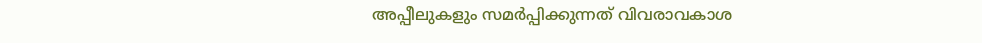അപ്പീലുകളും സമര്‍പ്പിക്കുന്നത് വിവരാവകാശ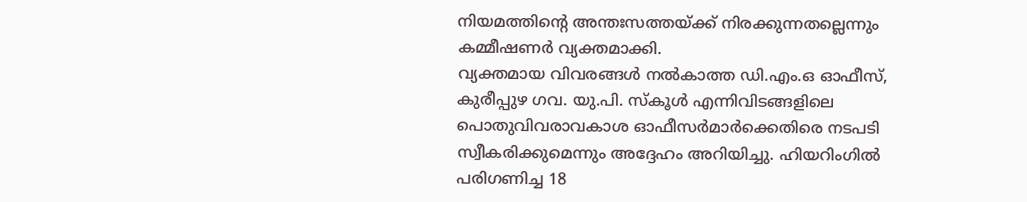നിയമത്തിന്റെ അന്തഃസത്തയ്ക്ക് നിരക്കുന്നതല്ലെന്നും കമ്മീഷണര്‍ വ്യക്തമാക്കി.
വ്യക്തമായ വിവരങ്ങള്‍ നല്‍കാത്ത ഡി.എം.ഒ ഓഫീസ്, കുരീപ്പുഴ ഗവ. യു.പി. സ്‌കൂള്‍ എന്നിവിടങ്ങളിലെ പൊതുവിവരാവകാശ ഓഫീസര്‍മാര്‍ക്കെതിരെ നടപടി സ്വീകരിക്കുമെന്നും അദ്ദേഹം അറിയിച്ചു. ഹിയറിംഗില്‍ പരിഗണിച്ച 18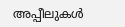അപ്പീലുകള്‍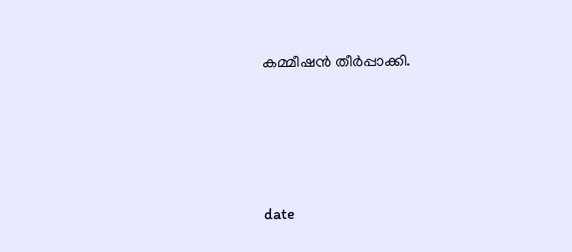കമ്മീഷന്‍ തീര്‍പ്പാക്കി.




date